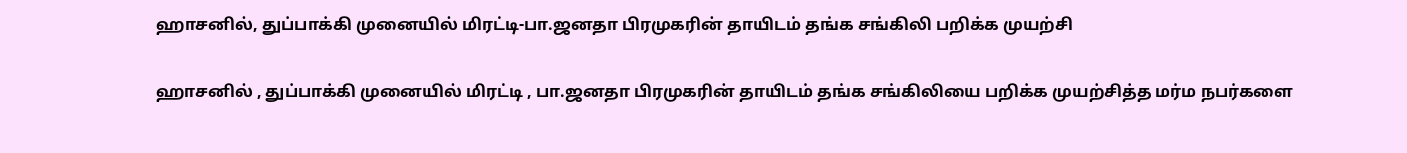ஹாசனில், துப்பாக்கி முனையில் மிரட்டி-பா.ஜனதா பிரமுகரின் தாயிடம் தங்க சங்கிலி பறிக்க முயற்சி

ஹாசனில் , துப்பாக்கி முனையில் மிரட்டி , பா.ஜனதா பிரமுகரின் தாயிடம் தங்க சங்கிலியை பறிக்க முயற்சித்த மர்ம நபர்களை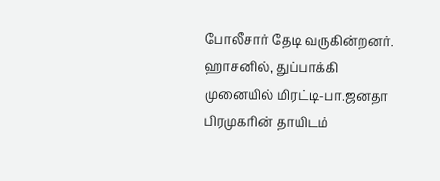போலீசார் தேடி வருகின்றனர்.
ஹாசனில், துப்பாக்கி முனையில் மிரட்டி-பா.ஜனதா பிரமுகரின் தாயிடம்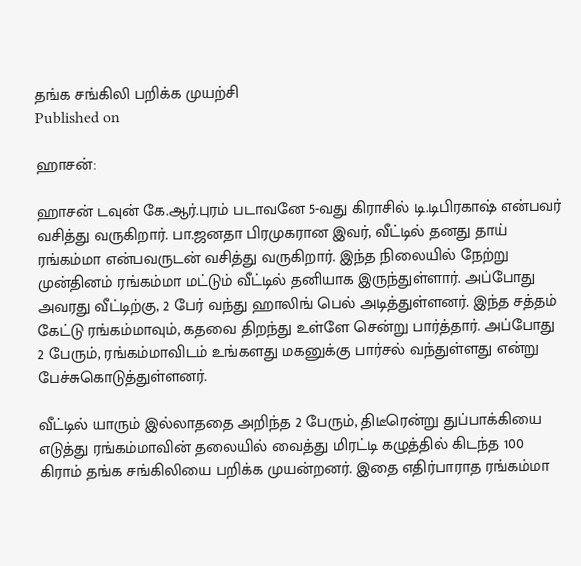தங்க சங்கிலி பறிக்க முயற்சி
Published on

ஹாசன்:

ஹாசன் டவுன் கே.ஆர்.புரம் படாவனே 5-வது கிராசில் டி.டிபிரகாஷ் என்பவர் வசித்து வருகிறார். பா.ஜனதா பிரமுகரான இவர், வீட்டில் தனது தாய் ரங்கம்மா என்பவருடன் வசித்து வருகிறார். இந்த நிலையில் நேற்று முன்தினம் ரங்கம்மா மட்டும் வீட்டில் தனியாக இருந்துள்ளார். அப்போது அவரது வீட்டிற்கு, 2 பேர் வந்து ஹாலிங் பெல் அடித்துள்ளனர். இந்த சத்தம் கேட்டு ரங்கம்மாவும், கதவை திறந்து உள்ளே சென்று பார்த்தார். அப்போது 2 பேரும், ரங்கம்மாவிடம் உங்களது மகனுக்கு பார்சல் வந்துள்ளது என்று பேச்சுகொடுத்துள்ளனர்.

வீட்டில் யாரும் இல்லாததை அறிந்த 2 பேரும், திடீரென்று துப்பாக்கியை எடுத்து ரங்கம்மாவின் தலையில் வைத்து மிரட்டி கழுத்தில் கிடந்த 100 கிராம் தங்க சங்கிலியை பறிக்க முயன்றனர். இதை எதிர்பாராத ரங்கம்மா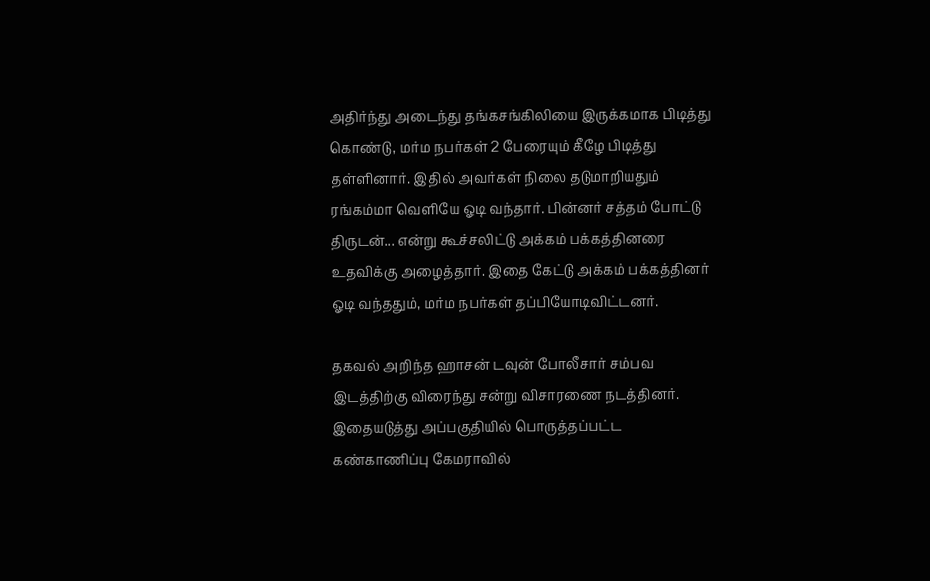அதிர்ந்து அடைந்து தங்கசங்கிலியை இருக்கமாக பிடித்து கொண்டு, மர்ம நபர்கள் 2 பேரையும் கீழே பிடித்து தள்ளினார். இதில் அவர்கள் நிலை தடுமாறியதும் ரங்கம்மா வெளியே ஓடி வந்தார். பின்னர் சத்தம் போட்டு திருடன்... என்று கூச்சலிட்டு அக்கம் பக்கத்தினரை உதவிக்கு அழைத்தார். இதை கேட்டு அக்கம் பக்கத்தினர் ஓடி வந்ததும், மர்ம நபர்கள் தப்பியோடிவிட்டனர்.

தகவல் அறிந்த ஹாசன் டவுன் போலீசார் சம்பவ இடத்திற்கு விரைந்து சன்று விசாரணை நடத்தினர். இதையடுத்து அப்பகுதியில் பொருத்தப்பட்ட கண்காணிப்பு கேமராவில்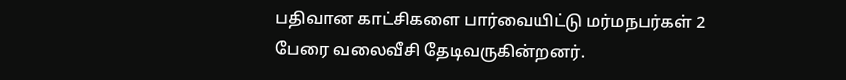பதிவான காட்சிகளை பார்வையிட்டு மர்மநபர்கள் 2 பேரை வலைவீசி தேடிவருகின்றனர்.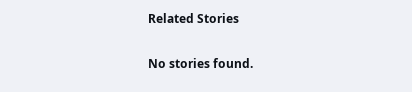Related Stories

No stories found.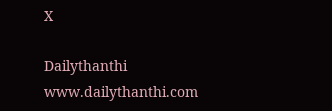X

Dailythanthi
www.dailythanthi.com